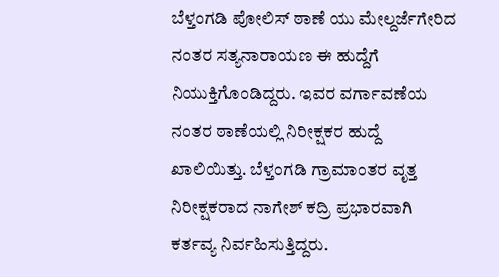ಬೆಳ್ತಂಗಡಿ ಪೋಲಿಸ್ ಠಾಣೆ ಯು ಮೇಲ್ದರ್ಜೆಗೇರಿದ ನಂತರ ಸತ್ಯನಾರಾಯಣ ಈ ಹುದ್ದೆಗೆ ನಿಯುಕ್ತಿಗೊಂಡಿದ್ದರು. ಇವರ ವರ್ಗಾವಣೆಯ ನಂತರ ಠಾಣೆಯಲ್ಲಿ ನಿರೀಕ್ಷಕರ ಹುದ್ದೆ ಖಾಲಿಯಿತ್ತು. ಬೆಳ್ತಂಗಡಿ ಗ್ರಾಮಾಂತರ ವೃತ್ತ ನಿರೀಕ್ಷಕರಾದ ನಾಗೇಶ್ ಕದ್ರಿ ಪ್ರಭಾರವಾಗಿ ಕರ್ತವ್ಯ ನಿರ್ವಹಿಸುತ್ತಿದ್ದರು.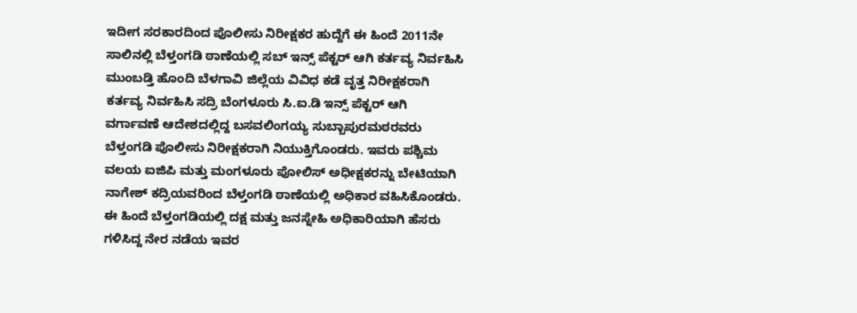ಇದೀಗ ಸರಕಾರದಿಂದ ಪೊಲೀಸು ನಿರೀಕ್ಷಕರ ಹುದ್ದೆಗೆ ಈ ಹಿಂದೆ 2011ನೇ ಸಾಲಿನಲ್ಲಿ ಬೆಳ್ತಂಗಡಿ ಠಾಣೆಯಲ್ಲಿ ಸಬ್ ಇನ್ಸ್ ಪೆಕ್ಟರ್ ಆಗಿ ಕರ್ತವ್ಯ ನಿರ್ವಹಿಸಿ ಮುಂಬಡ್ತಿ ಹೊಂದಿ ಬೆಳಗಾವಿ ಜಿಲ್ಲೆಯ ವಿವಿಧ ಕಡೆ ವೃತ್ತ ನಿರೀಕ್ಷಕರಾಗಿ ಕರ್ತವ್ಯ ನಿರ್ವಹಿಸಿ ಸದ್ರಿ ಬೆಂಗಳೂರು ಸಿ.ಐ.ಡಿ ಇನ್ಸ್ ಪೆಕ್ಟರ್ ಆಗಿ ವರ್ಗಾವಣೆ ಆದೇಶದಲ್ಲಿದ್ದ ಬಸವಲಿಂಗಯ್ಯ ಸುಬ್ಬಾಪುರಮಠರವರು ಬೆಳ್ತಂಗಡಿ ಪೊಲೀಸು ನಿರೀಕ್ಷಕರಾಗಿ ನಿಯುಕ್ತಿಗೊಂಡರು. ಇವರು ಪಶ್ಚಿಮ ವಲಯ ಐಜಿಪಿ ಮತ್ತು ಮಂಗಳೂರು ಪೋಲಿಸ್ ಅಧೀಕ್ಷಕರನ್ನು ಬೇಟಿಯಾಗಿ ನಾಗೇಶ್ ಕದ್ರಿಯವರಿಂದ ಬೆಳ್ತಂಗಡಿ ಠಾಣೆಯಲ್ಲಿ ಅಧಿಕಾರ ವಹಿಸಿಕೊಂಡರು.
ಈ ಹಿಂದೆ ಬೆಳ್ತಂಗಡಿಯಲ್ಲಿ ದಕ್ಷ ಮತ್ತು ಜನಸ್ನೇಹಿ ಅಧಿಕಾರಿಯಾಗಿ ಹೆಸರು ಗಳಿಸಿದ್ದ ನೇರ ನಡೆಯ ಇವರ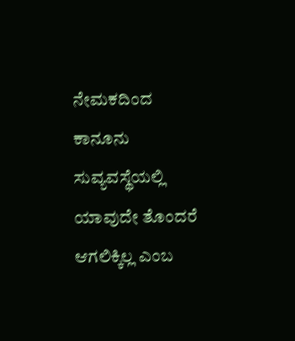ನೇಮಕದಿಂದ ಕಾನೂನು ಸುವ್ಯವಸ್ಥೆಯಲ್ಲಿ ಯಾವುದೇ ತೊಂದರೆ ಆಗಲಿಕ್ಕಿಲ್ಲ ಎಂಬ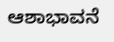ಆಶಾಭಾವನೆ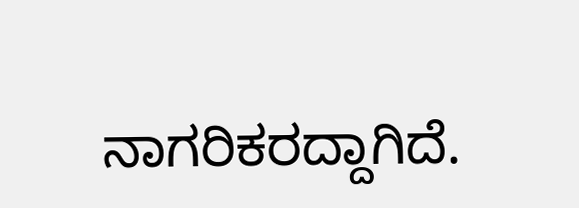ನಾಗರಿಕರದ್ದಾಗಿದೆ.